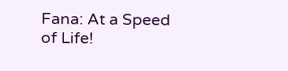Fana: At a Speed of Life!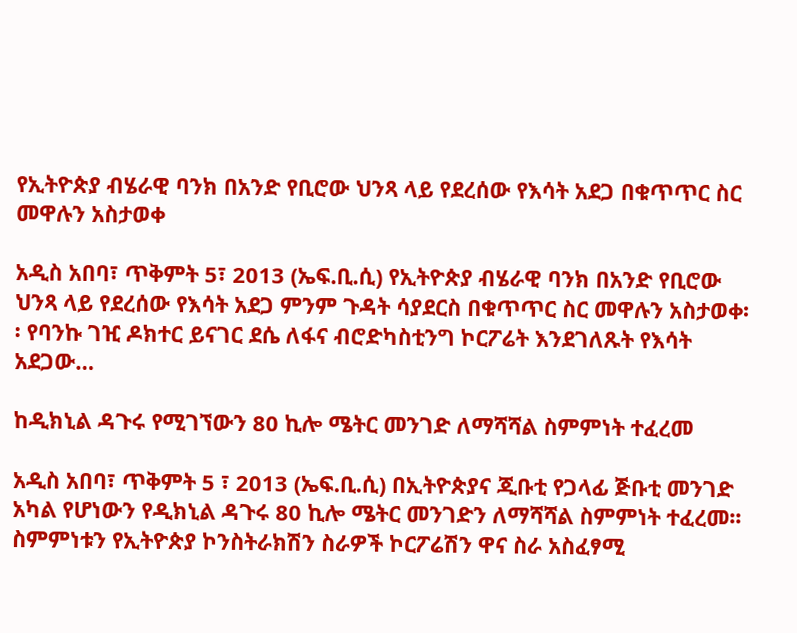የኢትዮጵያ ብሄራዊ ባንክ በአንድ የቢሮው ህንጻ ላይ የደረሰው የእሳት አደጋ በቁጥጥር ስር መዋሉን አስታወቀ

አዲስ አበባ፣ ጥቅምት 5፣ 2013 (ኤፍ.ቢ.ሲ) የኢትዮጵያ ብሄራዊ ባንክ በአንድ የቢሮው ህንጻ ላይ የደረሰው የእሳት አደጋ ምንም ጉዳት ሳያደርስ በቁጥጥር ስር መዋሉን አስታወቀ፡፡ የባንኩ ገዢ ዶክተር ይናገር ደሴ ለፋና ብሮድካስቲንግ ኮርፖሬት እንደገለጹት የእሳት አደጋው…

ከዲክኒል ዳጉሩ የሚገኘውን 80 ኪሎ ሜትር መንገድ ለማሻሻል ስምምነት ተፈረመ

አዲስ አበባ፣ ጥቅምት 5 ፣ 2013 (ኤፍ.ቢ.ሲ) በኢትዮጵያና ጂቡቲ የጋላፊ ጅቡቲ መንገድ አካል የሆነውን የዲክኒል ዳጉሩ 80 ኪሎ ሜትር መንገድን ለማሻሻል ስምምነት ተፈረመ፡፡ ስምምነቱን የኢትዮጵያ ኮንስትራክሽን ስራዎች ኮርፖሬሽን ዋና ስራ አስፈፃሚ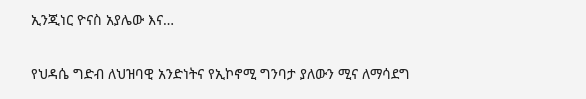ኢንጂነር ዮናስ አያሌው እና…

የህዳሴ ግድብ ለህዝባዊ አንድነትና የኢኮኖሚ ግንባታ ያለውን ሚና ለማሳደግ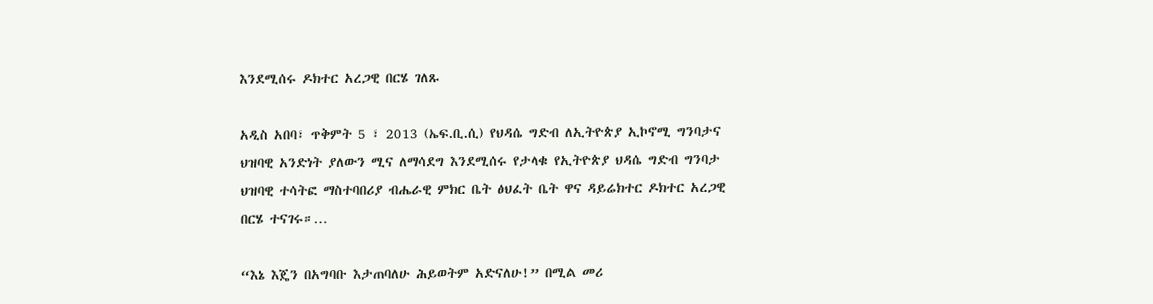እንደሚሰሩ ዶክተር አረጋዊ በርሄ ገለጹ

አዲስ አበባ፣ ጥቅምት 5 ፣ 2013 (ኤፍ.ቢ.ሲ) የህዳሴ ግድብ ለኢትዮጵያ ኢኮኖሚ ግንባታና ህዝባዊ አንድነት ያለውን ሚና ለማሳደግ እንደሚሰሩ የታላቁ የኢትዮጵያ ህዳሴ ግድብ ግንባታ ህዝባዊ ተሳትፎ ማስተባበሪያ ብሔራዊ ምክር ቤት ፅህፈት ቤት ዋና ዳይሬክተር ዶክተር አረጋዊ በርሄ ተናገሩ።…

“እኔ እጄን በአግባቡ እታጠባለሁ ሕይወትም አድናለሁ!” በሚል መሪ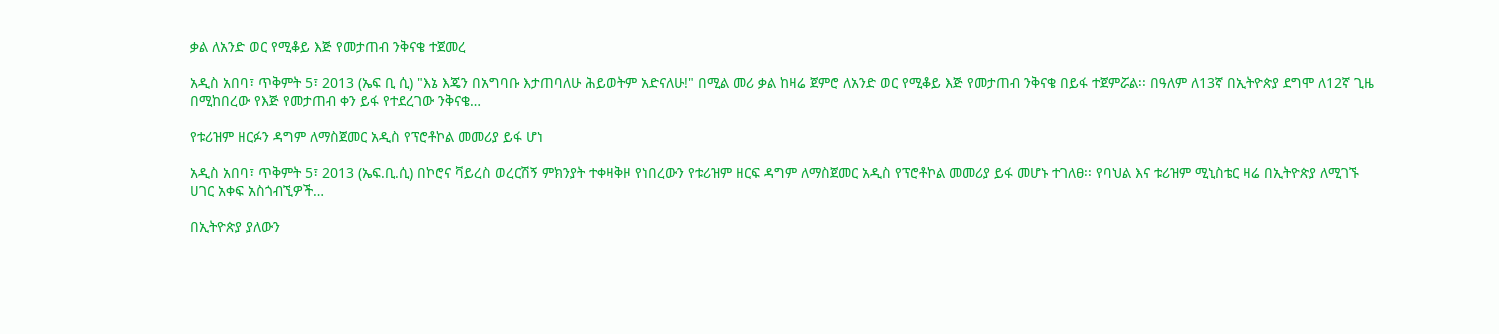ቃል ለአንድ ወር የሚቆይ እጅ የመታጠብ ንቅናቄ ተጀመረ

አዲስ አበባ፣ ጥቅምት 5፣ 2013 (ኤፍ ቢ ሲ) "እኔ እጄን በአግባቡ እታጠባለሁ ሕይወትም አድናለሁ!" በሚል መሪ ቃል ከዛሬ ጀምሮ ለአንድ ወር የሚቆይ እጅ የመታጠብ ንቅናቄ በይፋ ተጀምሯል፡፡ በዓለም ለ13ኛ በኢትዮጵያ ደግሞ ለ12ኛ ጊዜ በሚከበረው የእጅ የመታጠብ ቀን ይፋ የተደረገው ንቅናቄ…

የቱሪዝም ዘርፉን ዳግም ለማስጀመር አዲስ የፕሮቶኮል መመሪያ ይፋ ሆነ

አዲስ አበባ፣ ጥቅምት 5፣ 2013 (ኤፍ.ቢ.ሲ) በኮሮና ቫይረስ ወረርሽኝ ምክንያት ተቀዛቅዞ የነበረውን የቱሪዝም ዘርፍ ዳግም ለማስጀመር አዲስ የፕሮቶኮል መመሪያ ይፋ መሆኑ ተገለፀ፡፡ የባህል እና ቱሪዝም ሚኒስቴር ዛሬ በኢትዮጵያ ለሚገኙ ሀገር አቀፍ አስጎብኚዎች…

በኢትዮጵያ ያለውን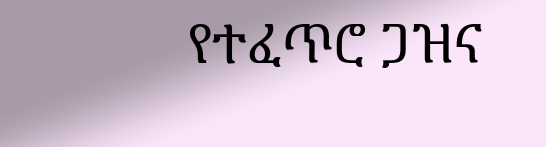የተፈጥሮ ጋዝና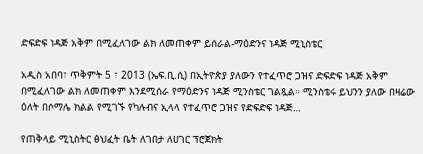ድፍድፍ ነዳጅ አቅም በሚፈለገው ልክ ለመጠቀም ይሰራል-ማዕድንና ነዳጅ ሚኒስቴር

አዲስ አበባ፣ ጥቅምት 5 ፣ 2013 (ኤፍ.ቢ.ሲ) በኢትዮጵያ ያለውን የተፈጥሮ ጋዝና ድፍድፍ ነዳጅ አቅም በሚፈለገው ልክ ለመጠቀም እንደሚሰራ የማዕድንና ነዳጅ ሚንስቴር ገልጿል። ሚንስቴሩ ይህንን ያለው በዛሬው ዕለት በሶማሌ ክልል የሚገኙ የካሉብና ኢላላ የተፈጥሮ ጋዝና የድፍድፍ ነዳጅ…

የጠቅላይ ሚኒስትር ፅህፈት ቤት ለገበታ ለሀገር ፕሮጀክት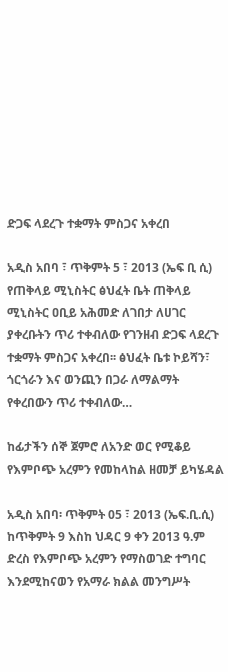ድጋፍ ላደረጉ ተቋማት ምስጋና አቀረበ

አዲስ አበባ ፣ ጥቅምት 5 ፣ 2013 (ኤፍ ቢ ሲ) የጠቅላይ ሚኒስትር ፅህፈት ቤት ጠቅላይ ሚኒስትር ዐቢይ አሕመድ ለገበታ ለሀገር ያቀረቡትን ጥሪ ተቀብለው የገንዘብ ድጋፍ ላደረጉ ተቋማት ምስጋና አቀረበ፡፡ ፅህፈት ቤቱ ኮይሻን፣ ጎርጎራን እና ወንጪን በጋራ ለማልማት የቀረበውን ጥሪ ተቀብለው…

ከፊታችን ሰኞ ጀምሮ ለአንድ ወር የሚቆይ የእምቦጭ አረምን የመከላከል ዘመቻ ይካሄዳል

አዲስ አበባ፡ ጥቅምት 05 ፣ 2013 (ኤፍ.ቢ.ሲ) ከጥቅምት 9 እስከ ህዳር 9 ቀን 2013 ዓ.ም ድረስ የእምቦጭ አረምን የማስወገድ ተግባር እንደሚከናወን የአማራ ክልል መንግሥት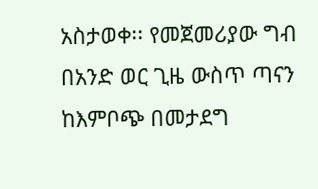አስታወቀ፡፡ የመጀመሪያው ግብ በአንድ ወር ጊዜ ውስጥ ጣናን ከእምቦጭ በመታደግ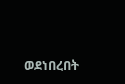ወደነበረበት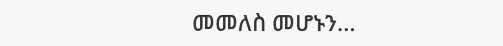መመለስ መሆኑን…